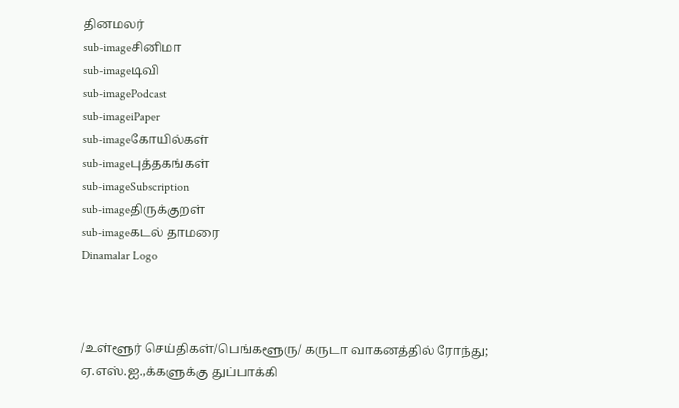தினமலர்
sub-imageசினிமா
sub-imageடிவி
sub-imagePodcast
sub-imageiPaper
sub-imageகோயில்கள்
sub-imageபுத்தகங்கள்
sub-imageSubscription
sub-imageதிருக்குறள்
sub-imageகடல் தாமரை
Dinamalar Logo



/உள்ளூர் செய்திகள்/பெங்களூரு/ கருடா வாகனத்தில் ரோந்து; ஏ.எஸ்.ஐ.,க்களுக்கு துப்பாக்கி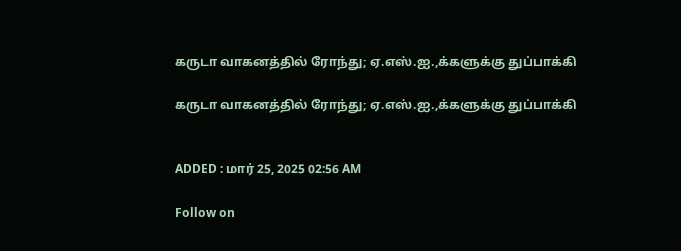கருடா வாகனத்தில் ரோந்து; ஏ.எஸ்.ஐ.,க்களுக்கு துப்பாக்கி

கருடா வாகனத்தில் ரோந்து; ஏ.எஸ்.ஐ.,க்களுக்கு துப்பாக்கி


ADDED : மார் 25, 2025 02:56 AM

Follow on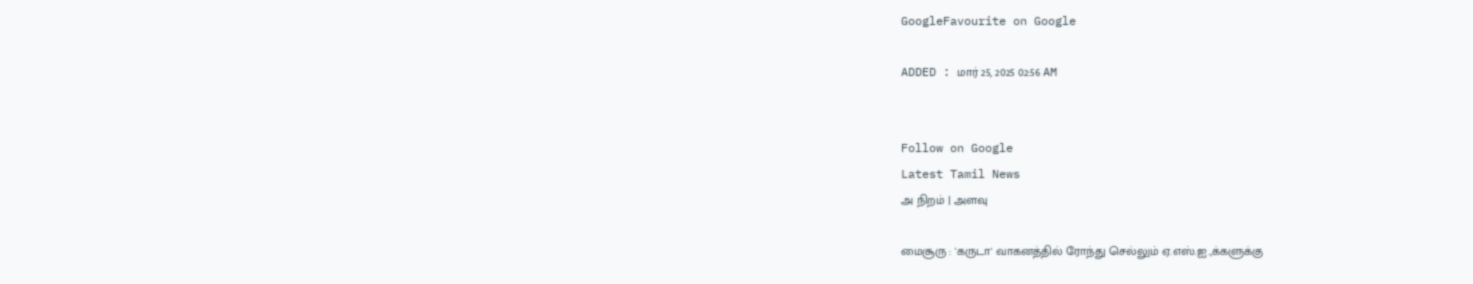GoogleFavourite on Google

ADDED : மார் 25, 2025 02:56 AM


Follow on Google
Latest Tamil News
அ நிறம் | அளவு

மைசூரு : 'கருடா' வாகனத்தில் ரோந்து செல்லும் ஏ.எஸ்.ஐ.,க்களுக்கு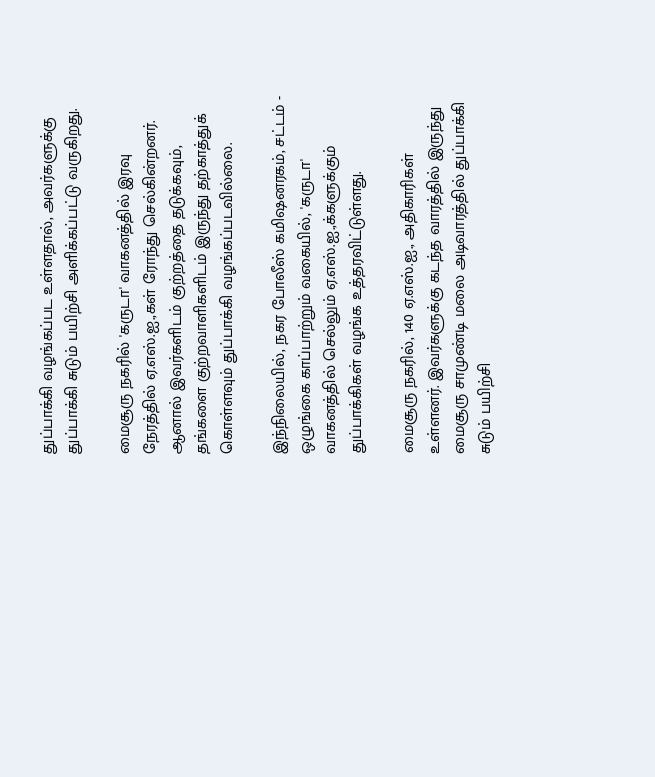துப்பாக்கி வழங்கப்பட உள்ளதால், அவர்களுக்கு துப்பாக்கி சுடும் பயிற்சி அளிக்கப்பட்டு வருகிறது.

மைசூரு நகரில் 'கருடா' வாகனத்தில் இரவு நேரத்தில் ஏ.எஸ்.ஐ.,கள் ரோந்து செல்கின்றனர். ஆனால் இவர்களிடம் குற்றத்தை தடுக்கவும், தங்களை குற்றவாளிகளிடம் இருந்து தற்காத்துக் கொள்ளவும் துப்பாக்கி வழங்கப்படவில்லை.

இந்நிலையில், நகர போலீஸ் கமிஷனரகம், சட்டம் - ஒழுங்கை காப்பாற்றும் வகையில், 'கருடா' வாகனத்தில் செல்லும் ஏ.எஸ்.ஐ.,க்களுக்கும் துப்பாக்கிகள் வழங்க உத்தரவிட்டுள்ளது.

மைசூரு நகரில், 140 ஏ.எஸ்.ஐ., அதிகாரிகள் உள்ளனர். இவர்களுக்கு கடந்த வாரத்தில் இருந்து மைசூரு சாமுண்டி மலை அடிவாரத்தில் துப்பாக்கி சுடும் பயிற்சி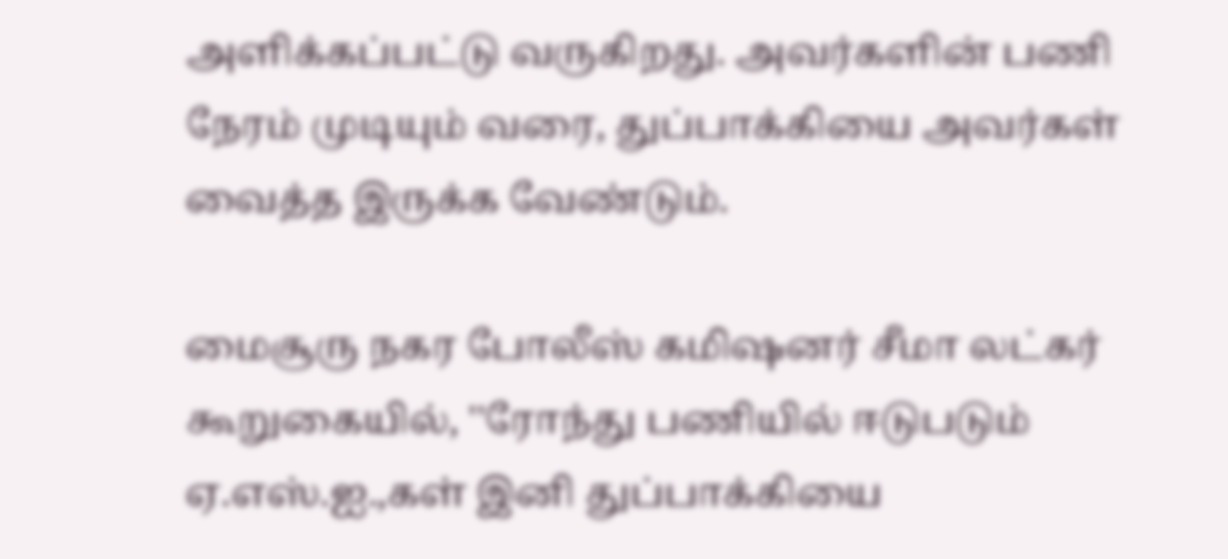அளிக்கப்பட்டு வருகிறது. அவர்களின் பணி நேரம் முடியும் வரை, துப்பாக்கியை அவர்கள் வைத்த இருக்க வேண்டும்.

மைசூரு நகர போலீஸ் கமிஷனர் சீமா லட்கர் கூறுகையில், ''ரோந்து பணியில் ஈடுபடும் ஏ.எஸ்.ஐ.,கள் இனி துப்பாக்கியை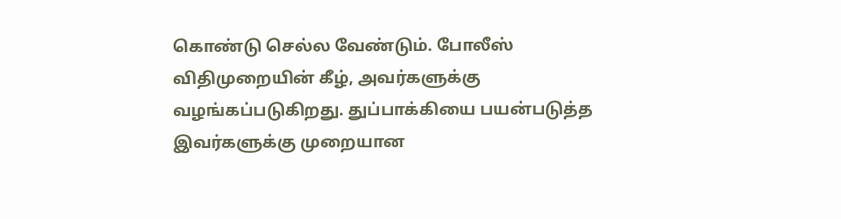கொண்டு செல்ல வேண்டும். போலீஸ் விதிமுறையின் கீழ், அவர்களுக்கு வழங்கப்படுகிறது. துப்பாக்கியை பயன்படுத்த இவர்களுக்கு முறையான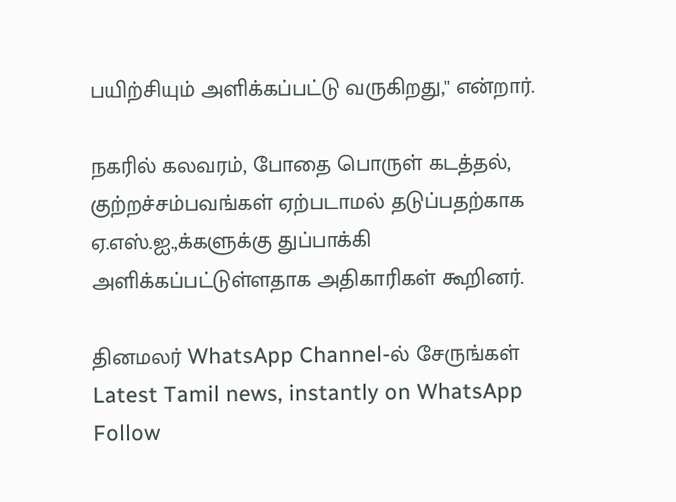பயிற்சியும் அளிக்கப்பட்டு வருகிறது,'' என்றார்.

நகரில் கலவரம், போதை பொருள் கடத்தல், குற்றச்சம்பவங்கள் ஏற்படாமல் தடுப்பதற்காக ஏ.எஸ்.ஐ.,க்களுக்கு துப்பாக்கி அளிக்கப்பட்டுள்ளதாக அதிகாரிகள் கூறினர்.

தினமலர் WhatsApp Channel-ல் சேருங்கள்
Latest Tamil news, instantly on WhatsApp
Follow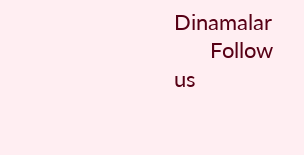Dinamalar
      Follow us